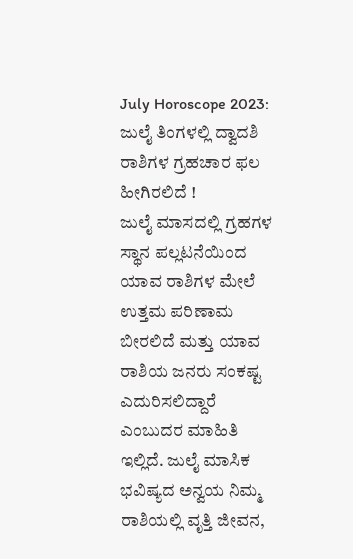July Horoscope 2023: ಜುಲೈ ತಿಂಗಳಲ್ಲಿ ದ್ವಾದಶಿ ರಾಶಿಗಳ ಗ್ರಹಚಾರ ಫಲ ಹೀಗಿರಲಿದೆ !
ಜುಲೈ ಮಾಸದಲ್ಲಿ ಗ್ರಹಗಳ ಸ್ಥಾನ ಪಲ್ಲಟನೆಯಿಂದ ಯಾವ ರಾಶಿಗಳ ಮೇಲೆ ಉತ್ತಮ ಪರಿಣಾಮ ಬೀರಲಿದೆ ಮತ್ತು ಯಾವ ರಾಶಿಯ ಜನರು ಸಂಕಷ್ಟ ಎದುರಿಸಲಿದ್ದಾರೆ ಎಂಬುದರ ಮಾಹಿತಿ ಇಲ್ಲಿದೆ. ಜುಲೈ ಮಾಸಿಕ ಭವಿಷ್ಯದ ಅನ್ವಯ ನಿಮ್ಮ ರಾಶಿಯಲ್ಲಿ ವೃತ್ತಿ ಜೀವನ,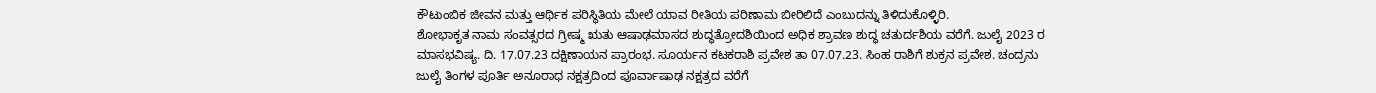ಕೌಟುಂಬಿಕ ಜೀವನ ಮತ್ತು ಆರ್ಥಿಕ ಪರಿಸ್ಥಿತಿಯ ಮೇಲೆ ಯಾವ ರೀತಿಯ ಪರಿಣಾಮ ಬೀರಿಲಿದೆ ಎಂಬುದನ್ನು ತಿಳಿದುಕೊಳ್ಳಿರಿ.
ಶೋಭಾಕೃತ ನಾಮ ಸಂವತ್ಸರದ ಗ್ರೀಷ್ಮ ಋತು ಆಷಾಢಮಾಸದ ಶುದ್ಧತ್ರೋದಶಿಯಿಂದ ಅಧಿಕ ಶ್ರಾವಣ ಶುದ್ಧ ಚತುರ್ದಶಿಯ ವರೆಗೆ. ಜುಲೈ 2023 ರ ಮಾಸಭವಿಷ್ಯ. ದಿ. 17.07.23 ದಕ್ಷಿಣಾಯನ ಪ್ರಾರಂಭ. ಸೂರ್ಯನ ಕಟಕರಾಶಿ ಪ್ರವೇಶ ತಾ 07.07.23. ಸಿಂಹ ರಾಶಿಗೆ ಶುಕ್ರನ ಪ್ರವೇಶ. ಚಂದ್ರನು ಜುಲೈ ತಿಂಗಳ ಪೂರ್ತಿ ಅನೂರಾಧ ನಕ್ಷತ್ರದಿಂದ ಪೂರ್ವಾಷಾಢ ನಕ್ಷತ್ರದ ವರೆಗೆ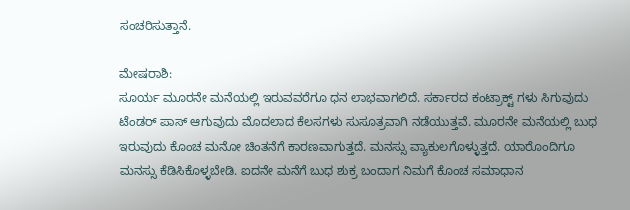ಸಂಚರಿಸುತ್ತಾನೆ.

ಮೇಷರಾಶಿ:
ಸೂರ್ಯ ಮೂರನೇ ಮನೆಯಲ್ಲಿ ಇರುವವರೆಗೂ ಧನ ಲಾಭವಾಗಲಿದೆ. ಸರ್ಕಾರದ ಕಂಟ್ರಾಕ್ಟ್ ಗಳು ಸಿಗುವುದು ಟೆಂಡರ್ ಪಾಸ್ ಆಗುವುದು ಮೊದಲಾದ ಕೆಲಸಗಳು ಸುಸೂತ್ರವಾಗಿ ನಡೆಯುತ್ತವೆ. ಮೂರನೇ ಮನೆಯಲ್ಲಿ ಬುಧ ಇರುವುದು ಕೊಂಚ ಮನೋ ಚಿಂತನೆಗೆ ಕಾರಣವಾಗುತ್ತದೆ. ಮನಸ್ಸು ವ್ಯಾಕುಲಗೊಳ್ಳುತ್ತದೆ. ಯಾರೊಂದಿಗೂ ಮನಸ್ಸು ಕೆಡಿಸಿಕೊಳ್ಳಬೇಡಿ. ಐದನೇ ಮನೆಗೆ ಬುಧ ಶುಕ್ರ ಬಂದಾಗ ನಿಮಗೆ ಕೊಂಚ ಸಮಾಧಾನ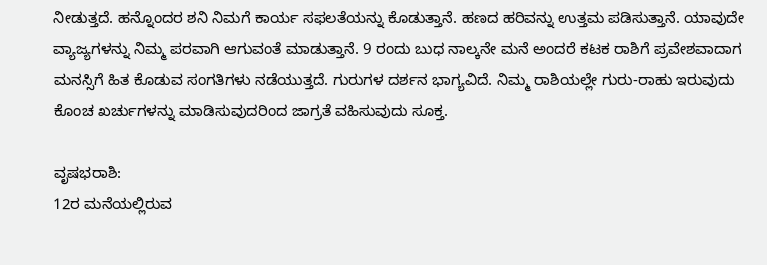ನೀಡುತ್ತದೆ. ಹನ್ನೊಂದರ ಶನಿ ನಿಮಗೆ ಕಾರ್ಯ ಸಫಲತೆಯನ್ನು ಕೊಡುತ್ತಾನೆ. ಹಣದ ಹರಿವನ್ನು ಉತ್ತಮ ಪಡಿಸುತ್ತಾನೆ. ಯಾವುದೇ ವ್ಯಾಜ್ಯಗಳನ್ನು ನಿಮ್ಮ ಪರವಾಗಿ ಆಗುವಂತೆ ಮಾಡುತ್ತಾನೆ. 9 ರಂದು ಬುಧ ನಾಲ್ಕನೇ ಮನೆ ಅಂದರೆ ಕಟಕ ರಾಶಿಗೆ ಪ್ರವೇಶವಾದಾಗ ಮನಸ್ಸಿಗೆ ಹಿತ ಕೊಡುವ ಸಂಗತಿಗಳು ನಡೆಯುತ್ತದೆ. ಗುರುಗಳ ದರ್ಶನ ಭಾಗ್ಯವಿದೆ. ನಿಮ್ಮ ರಾಶಿಯಲ್ಲೇ ಗುರು-ರಾಹು ಇರುವುದು ಕೊಂಚ ಖರ್ಚುಗಳನ್ನು ಮಾಡಿಸುವುದರಿಂದ ಜಾಗ್ರತೆ ವಹಿಸುವುದು ಸೂಕ್ತ.

ವೃಷಭರಾಶಿ:
12ರ ಮನೆಯಲ್ಲಿರುವ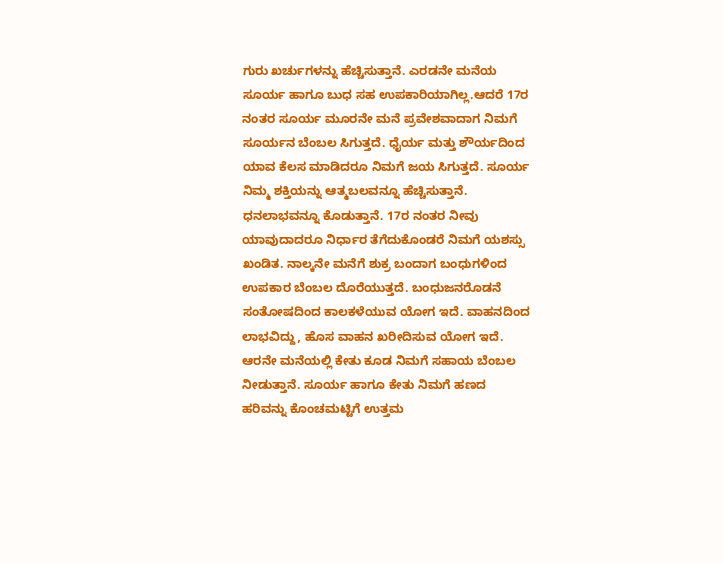ಗುರು ಖರ್ಚುಗಳನ್ನು ಹೆಚ್ಚಿಸುತ್ತಾನೆ. ಎರಡನೇ ಮನೆಯ ಸೂರ್ಯ ಹಾಗೂ ಬುಧ ಸಹ ಉಪಕಾರಿಯಾಗಿಲ್ಲ.ಆದರೆ 17ರ ನಂತರ ಸೂರ್ಯ ಮೂರನೇ ಮನೆ ಪ್ರವೇಶವಾದಾಗ ನಿಮಗೆ ಸೂರ್ಯನ ಬೆಂಬಲ ಸಿಗುತ್ತದೆ. ಧೈರ್ಯ ಮತ್ತು ಶೌರ್ಯದಿಂದ ಯಾವ ಕೆಲಸ ಮಾಡಿದರೂ ನಿಮಗೆ ಜಯ ಸಿಗುತ್ತದೆ. ಸೂರ್ಯ ನಿಮ್ಮ ಶಕ್ತಿಯನ್ನು ಆತ್ಮಬಲವನ್ನೂ ಹೆಚ್ಚಿಸುತ್ತಾನೆ. ಧನಲಾಭವನ್ನೂ ಕೊಡುತ್ತಾನೆ. 17ರ ನಂತರ ನೀವು ಯಾವುದಾದರೂ ನಿರ್ಧಾರ ತೆಗೆದುಕೊಂಡರೆ ನಿಮಗೆ ಯಶಸ್ಸು ಖಂಡಿತ. ನಾಲ್ಕನೇ ಮನೆಗೆ ಶುಕ್ರ ಬಂದಾಗ ಬಂಧುಗಳಿಂದ ಉಪಕಾರ ಬೆಂಬಲ ದೊರೆಯುತ್ತದೆ. ಬಂಧುಜನರೊಡನೆ ಸಂತೋಷದಿಂದ ಕಾಲಕಳೆಯುವ ಯೋಗ ಇದೆ. ವಾಹನದಿಂದ ಲಾಭವಿದ್ದು, ಹೊಸ ವಾಹನ ಖರೀದಿಸುವ ಯೋಗ ಇದೆ. ಆರನೇ ಮನೆಯಲ್ಲಿ ಕೇತು ಕೂಡ ನಿಮಗೆ ಸಹಾಯ ಬೆಂಬಲ ನೀಡುತ್ತಾನೆ. ಸೂರ್ಯ ಹಾಗೂ ಕೇತು ನಿಮಗೆ ಹಣದ ಹರಿವನ್ನು ಕೊಂಚಮಟ್ಟಿಗೆ ಉತ್ತಮ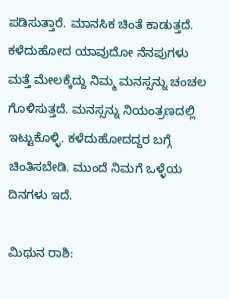ಪಡಿಸುತ್ತಾರೆ. ಮಾನಸಿಕ ಚಿಂತೆ ಕಾಡುತ್ತದೆ. ಕಳೆದುಹೋದ ಯಾವುದೋ ನೆನಪುಗಳು ಮತ್ತೆ ಮೇಲಕ್ಕೆದ್ದು ನಿಮ್ಮ ಮನಸ್ಸನ್ನು ಚಂಚಲ ಗೊಳಿಸುತ್ತದೆ. ಮನಸ್ಸನ್ನು ನಿಯಂತ್ರಣದಲ್ಲಿ ಇಟ್ಟುಕೊಳ್ಳಿ. ಕಳೆದುಹೋದದ್ದರ ಬಗ್ಗೆ ಚಿಂತಿಸಬೇಡಿ. ಮುಂದೆ ನಿಮಗೆ ಒಳ್ಳೆಯ ದಿನಗಳು ಇದೆ.

ಮಿಥುನ ರಾಶಿ: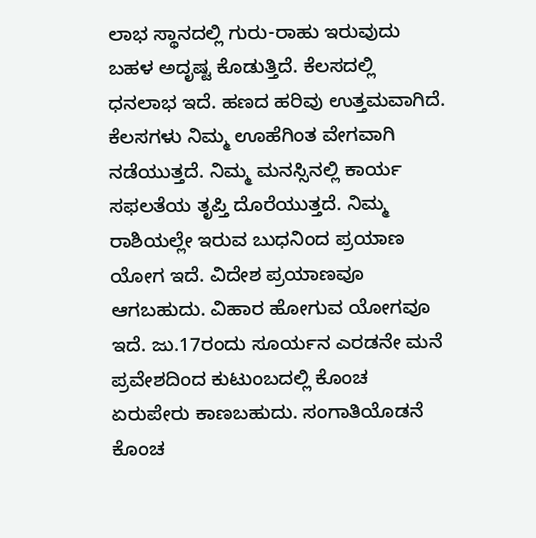ಲಾಭ ಸ್ಥಾನದಲ್ಲಿ ಗುರು-ರಾಹು ಇರುವುದು ಬಹಳ ಅದೃಷ್ಟ ಕೊಡುತ್ತಿದೆ. ಕೆಲಸದಲ್ಲಿ ಧನಲಾಭ ಇದೆ. ಹಣದ ಹರಿವು ಉತ್ತಮವಾಗಿದೆ. ಕೆಲಸಗಳು ನಿಮ್ಮ ಊಹೆಗಿಂತ ವೇಗವಾಗಿ ನಡೆಯುತ್ತದೆ. ನಿಮ್ಮ ಮನಸ್ಸಿನಲ್ಲಿ ಕಾರ್ಯ ಸಫಲತೆಯ ತೃಪ್ತಿ ದೊರೆಯುತ್ತದೆ. ನಿಮ್ಮ ರಾಶಿಯಲ್ಲೇ ಇರುವ ಬುಧನಿಂದ ಪ್ರಯಾಣ ಯೋಗ ಇದೆ. ವಿದೇಶ ಪ್ರಯಾಣವೂ ಆಗಬಹುದು. ವಿಹಾರ ಹೋಗುವ ಯೋಗವೂ ಇದೆ. ಜು.17ರಂದು ಸೂರ್ಯನ ಎರಡನೇ ಮನೆ ಪ್ರವೇಶದಿಂದ ಕುಟುಂಬದಲ್ಲಿ ಕೊಂಚ ಏರುಪೇರು ಕಾಣಬಹುದು. ಸಂಗಾತಿಯೊಡನೆ ಕೊಂಚ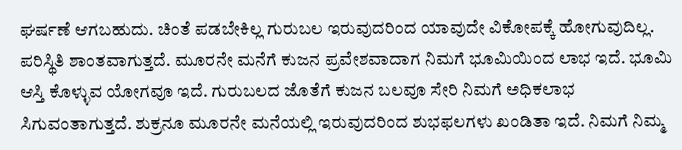ಘರ್ಷಣೆ ಆಗಬಹುದು. ಚಿಂತೆ ಪಡಬೇಕಿಲ್ಲ ಗುರುಬಲ ಇರುವುದರಿಂದ ಯಾವುದೇ ವಿಕೋಪಕ್ಕೆ ಹೋಗುವುದಿಲ್ಲ. ಪರಿಸ್ಥಿತಿ ಶಾಂತವಾಗುತ್ತದೆ. ಮೂರನೇ ಮನೆಗೆ ಕುಜನ ಪ್ರವೇಶವಾದಾಗ ನಿಮಗೆ ಭೂಮಿಯಿಂದ ಲಾಭ ಇದೆ. ಭೂಮಿ ಆಸ್ತಿ ಕೊಳ್ಳುವ ಯೋಗವೂ ಇದೆ. ಗುರುಬಲದ ಜೊತೆಗೆ ಕುಜನ ಬಲವೂ ಸೇರಿ ನಿಮಗೆ ಅಧಿಕಲಾಭ ಸಿಗುವಂತಾಗುತ್ತದೆ. ಶುಕ್ರನೂ ಮೂರನೇ ಮನೆಯಲ್ಲಿ ಇರುವುದರಿಂದ ಶುಭಫಲಗಳು ಖಂಡಿತಾ ಇದೆ. ನಿಮಗೆ ನಿಮ್ಮ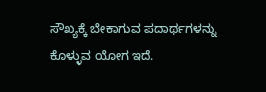ಸೌಖ್ಯಕ್ಕೆ ಬೇಕಾಗುವ ಪದಾರ್ಥಗಳನ್ನು ಕೊಳ್ಳುವ ಯೋಗ ಇದೆ.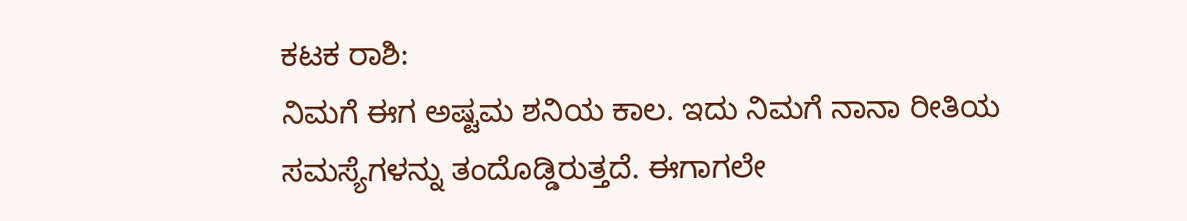ಕಟಕ ರಾಶಿ:
ನಿಮಗೆ ಈಗ ಅಷ್ಟಮ ಶನಿಯ ಕಾಲ. ಇದು ನಿಮಗೆ ನಾನಾ ರೀತಿಯ ಸಮಸ್ಯೆಗಳನ್ನು ತಂದೊಡ್ಡಿರುತ್ತದೆ. ಈಗಾಗಲೇ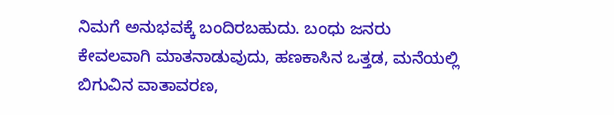ನಿಮಗೆ ಅನುಭವಕ್ಕೆ ಬಂದಿರಬಹುದು. ಬಂಧು ಜನರು ಕೇವಲವಾಗಿ ಮಾತನಾಡುವುದು, ಹಣಕಾಸಿನ ಒತ್ತಡ, ಮನೆಯಲ್ಲಿ ಬಿಗುವಿನ ವಾತಾವರಣ,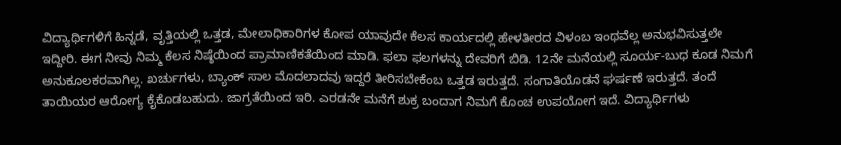ವಿದ್ಯಾರ್ಥಿಗಳಿಗೆ ಹಿನ್ನಡೆ, ವೃತ್ತಿಯಲ್ಲಿ ಒತ್ತಡ, ಮೇಲಾಧಿಕಾರಿಗಳ ಕೋಪ ಯಾವುದೇ ಕೆಲಸ ಕಾರ್ಯದಲ್ಲಿ ಹೇಳತೀರದ ವಿಳಂಬ ಇಂಥವೆಲ್ಲ ಅನುಭವಿಸುತ್ತಲೇ ಇದ್ದೀರಿ. ಈಗ ನೀವು ನಿಮ್ಮ ಕೆಲಸ ನಿಷ್ಠೆಯಿಂದ ಪ್ರಾಮಾಣಿಕತೆಯಿಂದ ಮಾಡಿ. ಫಲಾ ಫಲಗಳನ್ನು ದೇವರಿಗೆ ಬಿಡಿ. 12ನೇ ಮನೆಯಲ್ಲಿ ಸೂರ್ಯ-ಬುಧ ಕೂಡ ನಿಮಗೆ ಅನುಕೂಲಕರವಾಗಿಲ್ಲ. ಖರ್ಚುಗಳು, ಬ್ಯಾಂಕ್ ಸಾಲ ಮೊದಲಾದವು ಇದ್ದರೆ ತೀರಿಸಬೇಕೆಂಬ ಒತ್ತಡ ಇರುತ್ತದೆ. ಸಂಗಾತಿಯೊಡನೆ ಘರ್ಷಣೆ ಇರುತ್ತದೆ. ತಂದೆ ತಾಯಿಯರ ಆರೋಗ್ಯ ಕೈಕೊಡಬಹುದು. ಜಾಗ್ರತೆಯಿಂದ ಇರಿ. ಎರಡನೇ ಮನೆಗೆ ಶುಕ್ರ ಬಂದಾಗ ನಿಮಗೆ ಕೊಂಚ ಉಪಯೋಗ ಇದೆ. ವಿದ್ಯಾರ್ಥಿಗಳು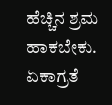ಹೆಚ್ಚಿನ ಶ್ರಮ ಹಾಕಬೇಕು. ಏಕಾಗ್ರತೆ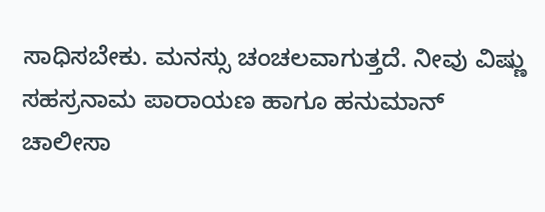ಸಾಧಿಸಬೇಕು. ಮನಸ್ಸು ಚಂಚಲವಾಗುತ್ತದೆ. ನೀವು ವಿಷ್ಣು ಸಹಸ್ರನಾಮ ಪಾರಾಯಣ ಹಾಗೂ ಹನುಮಾನ್ ಚಾಲೀಸಾ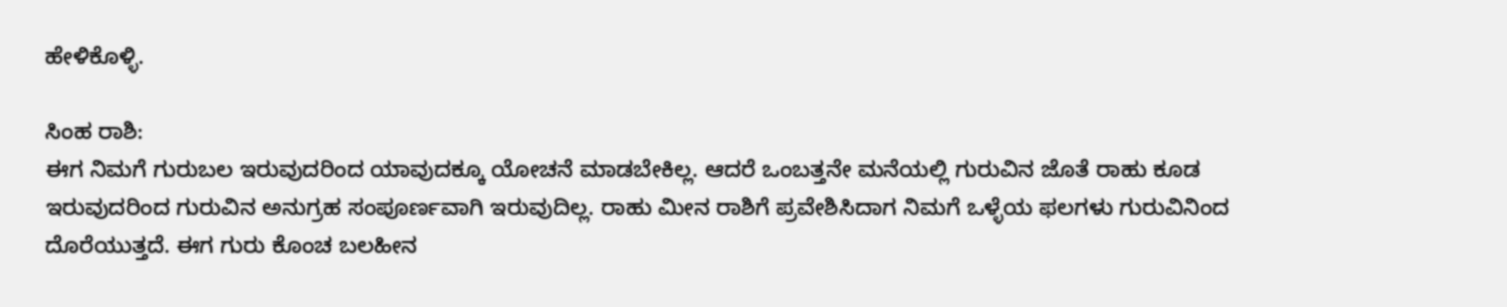ಹೇಳಿಕೊಳ್ಳಿ.

ಸಿಂಹ ರಾಶಿ:
ಈಗ ನಿಮಗೆ ಗುರುಬಲ ಇರುವುದರಿಂದ ಯಾವುದಕ್ಕೂ ಯೋಚನೆ ಮಾಡಬೇಕಿಲ್ಲ. ಆದರೆ ಒಂಬತ್ತನೇ ಮನೆಯಲ್ಲಿ ಗುರುವಿನ ಜೊತೆ ರಾಹು ಕೂಡ ಇರುವುದರಿಂದ ಗುರುವಿನ ಅನುಗ್ರಹ ಸಂಪೂರ್ಣವಾಗಿ ಇರುವುದಿಲ್ಲ. ರಾಹು ಮೀನ ರಾಶಿಗೆ ಪ್ರವೇಶಿಸಿದಾಗ ನಿಮಗೆ ಒಳ್ಳೆಯ ಫಲಗಳು ಗುರುವಿನಿಂದ ದೊರೆಯುತ್ತದೆ. ಈಗ ಗುರು ಕೊಂಚ ಬಲಹೀನ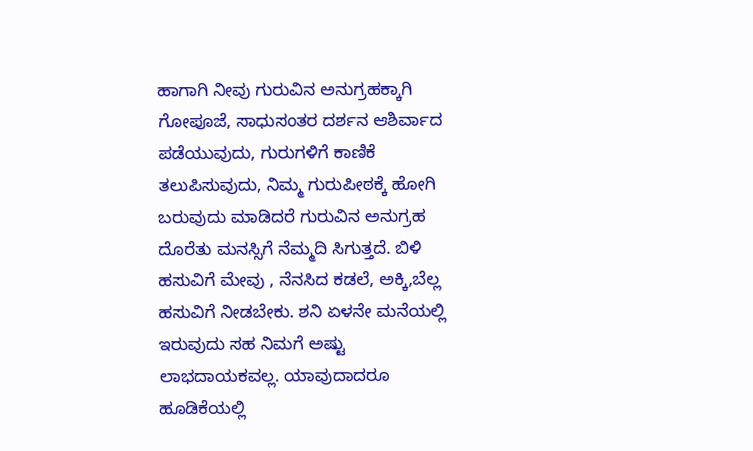ಹಾಗಾಗಿ ನೀವು ಗುರುವಿನ ಅನುಗ್ರಹಕ್ಕಾಗಿ ಗೋಪೂಜೆ, ಸಾಧುಸಂತರ ದರ್ಶನ ಆಶಿರ್ವಾದ ಪಡೆಯುವುದು, ಗುರುಗಳಿಗೆ ಕಾಣಿಕೆ ತಲುಪಿಸುವುದು, ನಿಮ್ಮ ಗುರುಪೀಠಕ್ಕೆ ಹೋಗಿ ಬರುವುದು ಮಾಡಿದರೆ ಗುರುವಿನ ಅನುಗ್ರಹ ದೊರೆತು ಮನಸ್ಸಿಗೆ ನೆಮ್ಮದಿ ಸಿಗುತ್ತದೆ. ಬಿಳಿ ಹಸುವಿಗೆ ಮೇವು , ನೆನಸಿದ ಕಡಲೆ, ಅಕ್ಕಿ,ಬೆಲ್ಲ ಹಸುವಿಗೆ ನೀಡಬೇಕು. ಶನಿ ಏಳನೇ ಮನೆಯಲ್ಲಿ ಇರುವುದು ಸಹ ನಿಮಗೆ ಅಷ್ಟು ಲಾಭದಾಯಕವಲ್ಲ. ಯಾವುದಾದರೂ ಹೂಡಿಕೆಯಲ್ಲಿ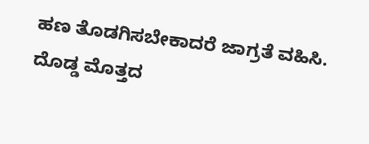ಹಣ ತೊಡಗಿಸಬೇಕಾದರೆ ಜಾಗ್ರತೆ ವಹಿಸಿ. ದೊಡ್ಡ ಮೊತ್ತದ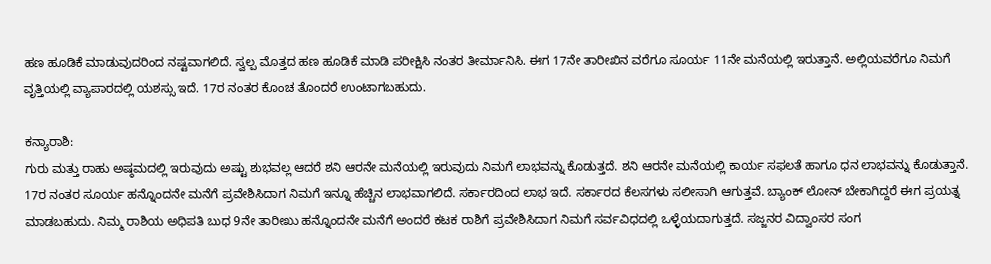ಹಣ ಹೂಡಿಕೆ ಮಾಡುವುದರಿಂದ ನಷ್ಟವಾಗಲಿದೆ. ಸ್ವಲ್ಪ ಮೊತ್ತದ ಹಣ ಹೂಡಿಕೆ ಮಾಡಿ ಪರೀಕ್ಷಿಸಿ ನಂತರ ತೀರ್ಮಾನಿಸಿ. ಈಗ 17ನೇ ತಾರೀಖಿನ ವರೆಗೂ ಸೂರ್ಯ 11ನೇ ಮನೆಯಲ್ಲಿ ಇರುತ್ತಾನೆ. ಅಲ್ಲಿಯವರೆಗೂ ನಿಮಗೆ ವೃತ್ತಿಯಲ್ಲಿ ವ್ಯಾಪಾರದಲ್ಲಿ ಯಶಸ್ಸು ಇದೆ. 17ರ ನಂತರ ಕೊಂಚ ತೊಂದರೆ ಉಂಟಾಗಬಹುದು.

ಕನ್ಯಾರಾಶಿ:
ಗುರು ಮತ್ತು ರಾಹು ಅಷ್ಠಮದಲ್ಲಿ ಇರುವುದು ಅಷ್ಟು ಶುಭವಲ್ಲ ಆದರೆ ಶನಿ ಆರನೇ ಮನೆಯಲ್ಲಿ ಇರುವುದು ನಿಮಗೆ ಲಾಭವನ್ನು ಕೊಡುತ್ತದೆ. ಶನಿ ಆರನೇ ಮನೆಯಲ್ಲಿ ಕಾರ್ಯ ಸಫಲತೆ ಹಾಗೂ ಧನ ಲಾಭವನ್ನು ಕೊಡುತ್ತಾನೆ. 17ರ ನಂತರ ಸೂರ್ಯ ಹನ್ನೊಂದನೇ ಮನೆಗೆ ಪ್ರವೇಶಿಸಿದಾಗ ನಿಮಗೆ ಇನ್ನೂ ಹೆಚ್ಚಿನ ಲಾಭವಾಗಲಿದೆ. ಸರ್ಕಾರದಿಂದ ಲಾಭ ಇದೆ. ಸರ್ಕಾರದ ಕೆಲಸಗಳು ಸಲೀಸಾಗಿ ಆಗುತ್ತವೆ. ಬ್ಯಾಂಕ್ ಲೋನ್ ಬೇಕಾಗಿದ್ದರೆ ಈಗ ಪ್ರಯತ್ನ ಮಾಡಬಹುದು. ನಿಮ್ಮ ರಾಶಿಯ ಅಧಿಪತಿ ಬುಧ 9ನೇ ತಾರೀಖು ಹನ್ನೊಂದನೇ ಮನೆಗೆ ಅಂದರೆ ಕಟಕ ರಾಶಿಗೆ ಪ್ರವೇಶಿಸಿದಾಗ ನಿಮಗೆ ಸರ್ವವಿಧದಲ್ಲಿ ಒಳ್ಳೆಯದಾಗುತ್ತದೆ. ಸಜ್ಜನರ ವಿದ್ವಾಂಸರ ಸಂಗ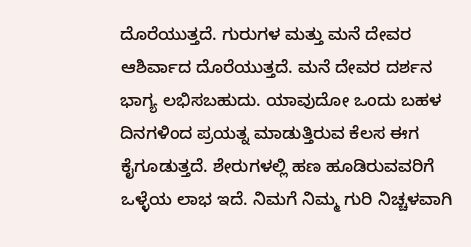ದೊರೆಯುತ್ತದೆ. ಗುರುಗಳ ಮತ್ತು ಮನೆ ದೇವರ ಆಶಿರ್ವಾದ ದೊರೆಯುತ್ತದೆ. ಮನೆ ದೇವರ ದರ್ಶನ ಭಾಗ್ಯ ಲಭಿಸಬಹುದು. ಯಾವುದೋ ಒಂದು ಬಹಳ ದಿನಗಳಿಂದ ಪ್ರಯತ್ನ ಮಾಡುತ್ತಿರುವ ಕೆಲಸ ಈಗ ಕೈಗೂಡುತ್ತದೆ. ಶೇರುಗಳಲ್ಲಿ ಹಣ ಹೂಡಿರುವವರಿಗೆ ಒಳ್ಳೆಯ ಲಾಭ ಇದೆ. ನಿಮಗೆ ನಿಮ್ಮ ಗುರಿ ನಿಚ್ಚಳವಾಗಿ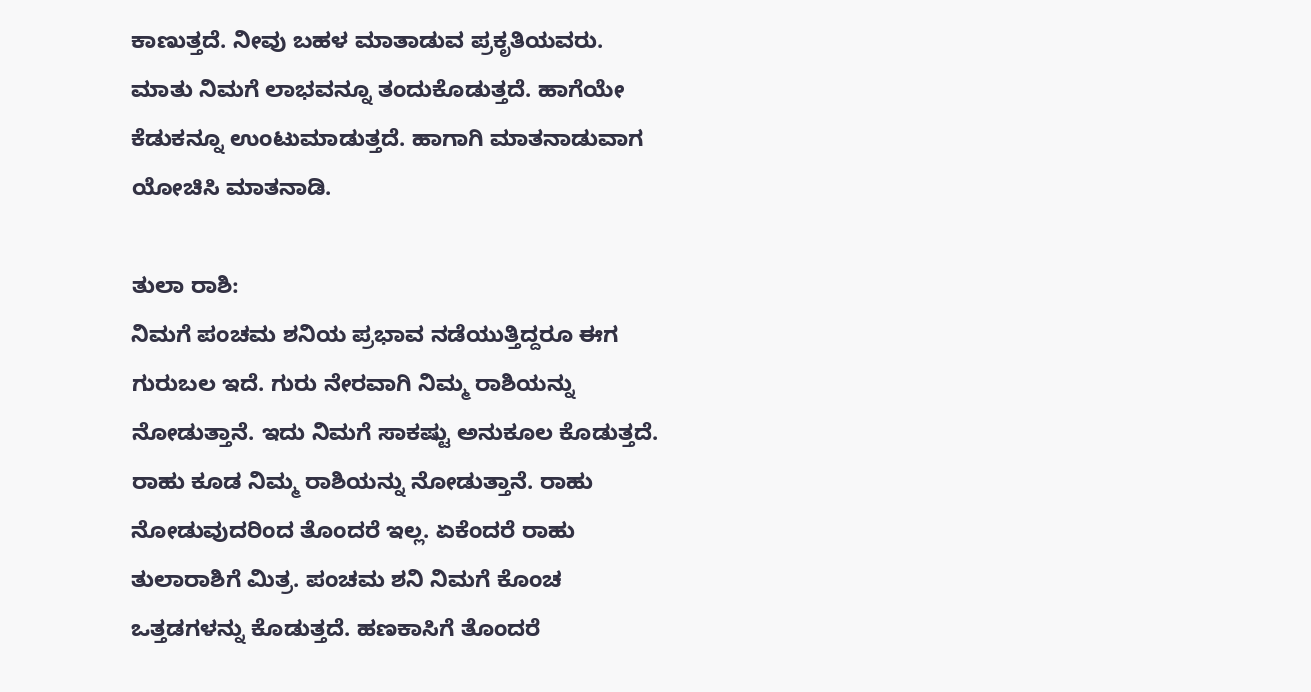ಕಾಣುತ್ತದೆ. ನೀವು ಬಹಳ ಮಾತಾಡುವ ಪ್ರಕೃತಿಯವರು. ಮಾತು ನಿಮಗೆ ಲಾಭವನ್ನೂ ತಂದುಕೊಡುತ್ತದೆ. ಹಾಗೆಯೇ ಕೆಡುಕನ್ನೂ ಉಂಟುಮಾಡುತ್ತದೆ. ಹಾಗಾಗಿ ಮಾತನಾಡುವಾಗ ಯೋಚಿಸಿ ಮಾತನಾಡಿ.

ತುಲಾ ರಾಶಿ:
ನಿಮಗೆ ಪಂಚಮ ಶನಿಯ ಪ್ರಭಾವ ನಡೆಯುತ್ತಿದ್ದರೂ ಈಗ ಗುರುಬಲ ಇದೆ. ಗುರು ನೇರವಾಗಿ ನಿಮ್ಮ ರಾಶಿಯನ್ನು ನೋಡುತ್ತಾನೆ. ಇದು ನಿಮಗೆ ಸಾಕಷ್ಟು ಅನುಕೂಲ ಕೊಡುತ್ತದೆ. ರಾಹು ಕೂಡ ನಿಮ್ಮ ರಾಶಿಯನ್ನು ನೋಡುತ್ತಾನೆ. ರಾಹು ನೋಡುವುದರಿಂದ ತೊಂದರೆ ಇಲ್ಲ. ಏಕೆಂದರೆ ರಾಹು ತುಲಾರಾಶಿಗೆ ಮಿತ್ರ. ಪಂಚಮ ಶನಿ ನಿಮಗೆ ಕೊಂಚ ಒತ್ತಡಗಳನ್ನು ಕೊಡುತ್ತದೆ. ಹಣಕಾಸಿಗೆ ತೊಂದರೆ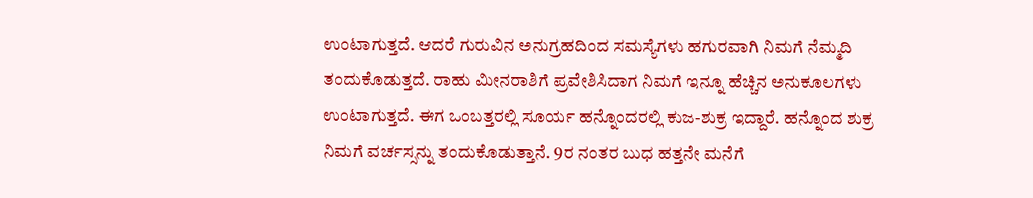ಉಂಟಾಗುತ್ತದೆ. ಆದರೆ ಗುರುವಿನ ಅನುಗ್ರಹದಿಂದ ಸಮಸ್ಯೆಗಳು ಹಗುರವಾಗಿ ನಿಮಗೆ ನೆಮ್ಮದಿ ತಂದುಕೊಡುತ್ತದೆ. ರಾಹು ಮೀನರಾಶಿಗೆ ಪ್ರವೇಶಿಸಿದಾಗ ನಿಮಗೆ ಇನ್ನೂ ಹೆಚ್ಚಿನ ಅನುಕೂಲಗಳು ಉಂಟಾಗುತ್ತದೆ. ಈಗ ಒಂಬತ್ತರಲ್ಲಿ ಸೂರ್ಯ ಹನ್ನೊಂದರಲ್ಲಿ ಕುಜ-ಶುಕ್ರ ಇದ್ದಾರೆ. ಹನ್ನೊಂದ ಶುಕ್ರ ನಿಮಗೆ ವರ್ಚಸ್ಸನ್ನು ತಂದುಕೊಡುತ್ತಾನೆ. 9ರ ನಂತರ ಬುಧ ಹತ್ತನೇ ಮನೆಗೆ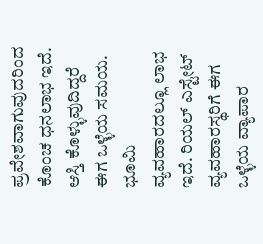ಪ್ರವೇಶವಾಗುವುದರಿಂದ ಕೊಂಚ ಧನಲಾಭ ಇದೆ. ಆಸ್ತಿ ಕೊಳ್ಳುವುದಿದ್ದರೆ ಈಗ ಒಳ್ಳೆಯ ಸಮಯ. ಭೂಮಿ ವ್ಯವಹಾರದಲ್ಲೂ ಲಾಭ ಇದೆ. ರಿಯಲ್ ಎಸ್ಟೇಟ್ ವ್ಯವಹಾರಸ್ಥರಿಗೆ ಈಗ ಒಳ್ಳೆಯ ವ್ಯಾಪಾರ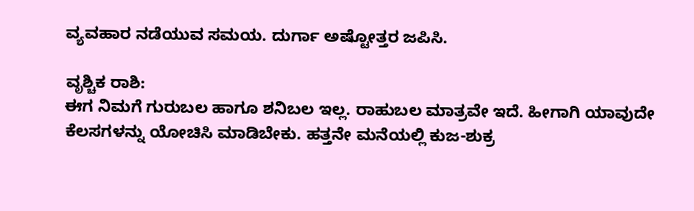ವ್ಯವಹಾರ ನಡೆಯುವ ಸಮಯ. ದುರ್ಗಾ ಅಷ್ಟೋತ್ತರ ಜಪಿಸಿ.

ವೃಶ್ಚಿಕ ರಾಶಿ:
ಈಗ ನಿಮಗೆ ಗುರುಬಲ ಹಾಗೂ ಶನಿಬಲ ಇಲ್ಲ. ರಾಹುಬಲ ಮಾತ್ರವೇ ಇದೆ. ಹೀಗಾಗಿ ಯಾವುದೇ ಕೆಲಸಗಳನ್ನು ಯೋಚಿಸಿ ಮಾಡಿಬೇಕು. ಹತ್ತನೇ ಮನೆಯಲ್ಲಿ ಕುಜ-ಶುಕ್ರ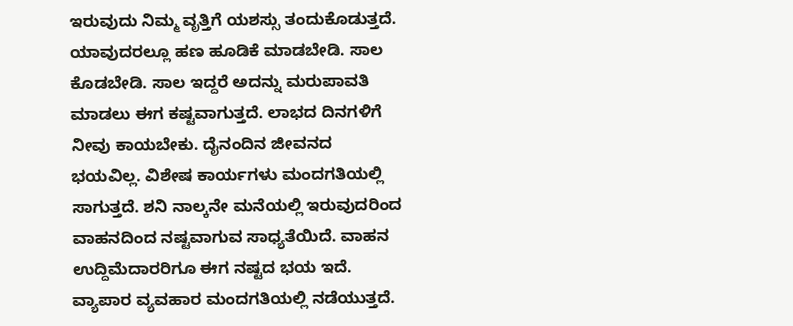ಇರುವುದು ನಿಮ್ಮ ವೃತ್ತಿಗೆ ಯಶಸ್ಸು ತಂದುಕೊಡುತ್ತದೆ. ಯಾವುದರಲ್ಲೂ ಹಣ ಹೂಡಿಕೆ ಮಾಡಬೇಡಿ. ಸಾಲ ಕೊಡಬೇಡಿ. ಸಾಲ ಇದ್ದರೆ ಅದನ್ನು ಮರುಪಾವತಿ ಮಾಡಲು ಈಗ ಕಷ್ಟವಾಗುತ್ತದೆ. ಲಾಭದ ದಿನಗಳಿಗೆ ನೀವು ಕಾಯಬೇಕು. ದೈನಂದಿನ ಜೀವನದ ಭಯವಿಲ್ಲ. ವಿಶೇಷ ಕಾರ್ಯಗಳು ಮಂದಗತಿಯಲ್ಲಿ ಸಾಗುತ್ತದೆ. ಶನಿ ನಾಲ್ಕನೇ ಮನೆಯಲ್ಲಿ ಇರುವುದರಿಂದ ವಾಹನದಿಂದ ನಷ್ಟವಾಗುವ ಸಾಧ್ಯತೆಯಿದೆ. ವಾಹನ ಉದ್ದಿಮೆದಾರರಿಗೂ ಈಗ ನಷ್ಟದ ಭಯ ಇದೆ. ವ್ಯಾಪಾರ ವ್ಯವಹಾರ ಮಂದಗತಿಯಲ್ಲಿ ನಡೆಯುತ್ತದೆ.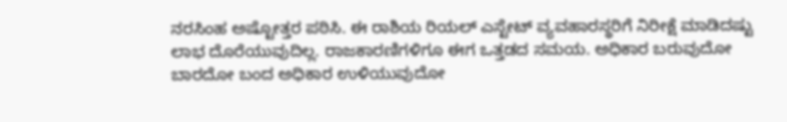ನರಸಿಂಹ ಅಷ್ಟೋತ್ತರ ಪಠಿಸಿ. ಈ ರಾಶಿಯ ರಿಯಲ್ ಎಸ್ಟೇಟ್ ವ್ಯವಹಾರಸ್ಥರಿಗೆ ನಿರೀಕ್ಷೆ ಮಾಡಿದಷ್ಟು ಲಾಭ ದೊರೆಯುವುದಿಲ್ಲ. ರಾಜಕಾರಣಿಗಳಿಗೂ ಈಗ ಒತ್ತಡದ ಸಮಯ. ಅಧಿಕಾರ ಬರುವುದೋ ಬಾರದೋ ಬಂದ ಅಧಿಕಾರ ಉಳಿಯುವುದೋ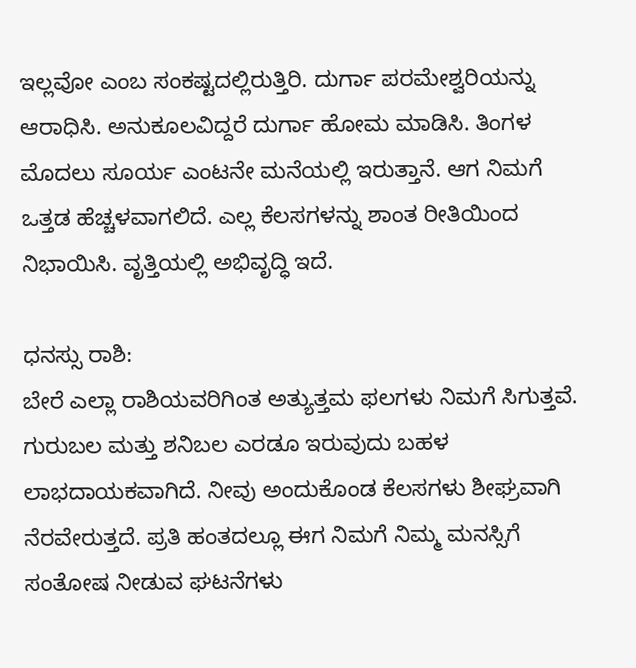ಇಲ್ಲವೋ ಎಂಬ ಸಂಕಷ್ಟದಲ್ಲಿರುತ್ತಿರಿ. ದುರ್ಗಾ ಪರಮೇಶ್ವರಿಯನ್ನು ಆರಾಧಿಸಿ. ಅನುಕೂಲವಿದ್ದರೆ ದುರ್ಗಾ ಹೋಮ ಮಾಡಿಸಿ. ತಿಂಗಳ ಮೊದಲು ಸೂರ್ಯ ಎಂಟನೇ ಮನೆಯಲ್ಲಿ ಇರುತ್ತಾನೆ. ಆಗ ನಿಮಗೆ ಒತ್ತಡ ಹೆಚ್ಚಳವಾಗಲಿದೆ. ಎಲ್ಲ ಕೆಲಸಗಳನ್ನು ಶಾಂತ ರೀತಿಯಿಂದ ನಿಭಾಯಿಸಿ. ವೃತ್ತಿಯಲ್ಲಿ ಅಭಿವೃದ್ಧಿ ಇದೆ.

ಧನಸ್ಸು ರಾಶಿ:
ಬೇರೆ ಎಲ್ಲಾ ರಾಶಿಯವರಿಗಿಂತ ಅತ್ಯುತ್ತಮ ಫಲಗಳು ನಿಮಗೆ ಸಿಗುತ್ತವೆ. ಗುರುಬಲ ಮತ್ತು ಶನಿಬಲ ಎರಡೂ ಇರುವುದು ಬಹಳ ಲಾಭದಾಯಕವಾಗಿದೆ. ನೀವು ಅಂದುಕೊಂಡ ಕೆಲಸಗಳು ಶೀಘ್ರವಾಗಿ ನೆರವೇರುತ್ತದೆ. ಪ್ರತಿ ಹಂತದಲ್ಲೂ ಈಗ ನಿಮಗೆ ನಿಮ್ಮ ಮನಸ್ಸಿಗೆ ಸಂತೋಷ ನೀಡುವ ಘಟನೆಗಳು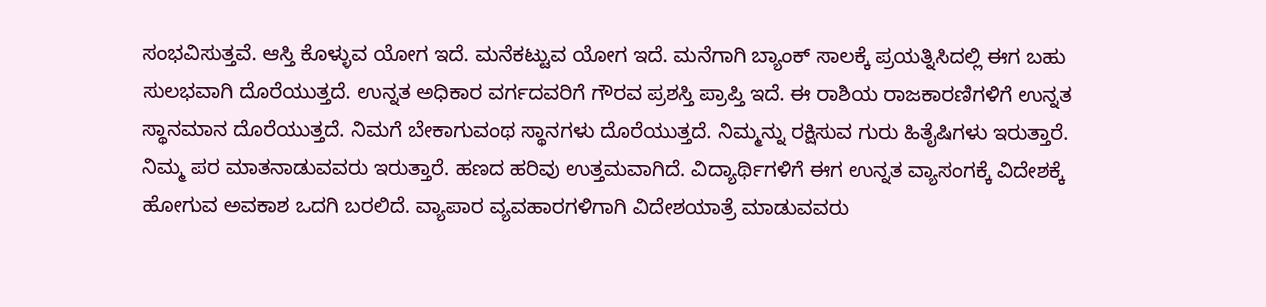ಸಂಭವಿಸುತ್ತವೆ. ಆಸ್ತಿ ಕೊಳ್ಳುವ ಯೋಗ ಇದೆ. ಮನೆಕಟ್ಟುವ ಯೋಗ ಇದೆ. ಮನೆಗಾಗಿ ಬ್ಯಾಂಕ್ ಸಾಲಕ್ಕೆ ಪ್ರಯತ್ನಿಸಿದಲ್ಲಿ ಈಗ ಬಹು ಸುಲಭವಾಗಿ ದೊರೆಯುತ್ತದೆ. ಉನ್ನತ ಅಧಿಕಾರ ವರ್ಗದವರಿಗೆ ಗೌರವ ಪ್ರಶಸ್ತಿ ಪ್ರಾಪ್ತಿ ಇದೆ. ಈ ರಾಶಿಯ ರಾಜಕಾರಣಿಗಳಿಗೆ ಉನ್ನತ ಸ್ಥಾನಮಾನ ದೊರೆಯುತ್ತದೆ. ನಿಮಗೆ ಬೇಕಾಗುವಂಥ ಸ್ಥಾನಗಳು ದೊರೆಯುತ್ತದೆ. ನಿಮ್ಮನ್ನು ರಕ್ಷಿಸುವ ಗುರು ಹಿತೈಷಿಗಳು ಇರುತ್ತಾರೆ. ನಿಮ್ಮ ಪರ ಮಾತನಾಡುವವರು ಇರುತ್ತಾರೆ. ಹಣದ ಹರಿವು ಉತ್ತಮವಾಗಿದೆ. ವಿದ್ಯಾರ್ಥಿಗಳಿಗೆ ಈಗ ಉನ್ನತ ವ್ಯಾಸಂಗಕ್ಕೆ ವಿದೇಶಕ್ಕೆ ಹೋಗುವ ಅವಕಾಶ ಒದಗಿ ಬರಲಿದೆ. ವ್ಯಾಪಾರ ವ್ಯವಹಾರಗಳಿಗಾಗಿ ವಿದೇಶಯಾತ್ರೆ ಮಾಡುವವರು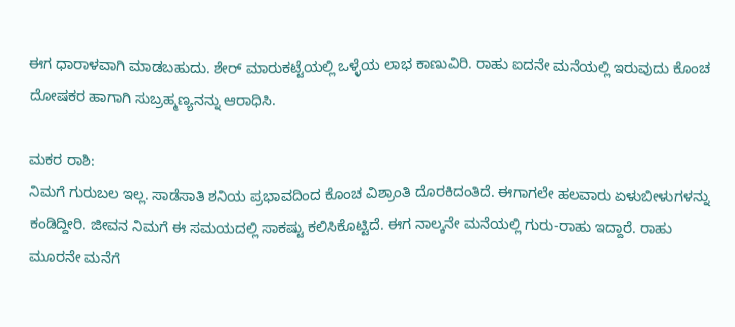ಈಗ ಧಾರಾಳವಾಗಿ ಮಾಡಬಹುದು. ಶೇರ್ ಮಾರುಕಟ್ಟೆಯಲ್ಲಿ ಒಳ್ಳೆಯ ಲಾಭ ಕಾಣುವಿರಿ. ರಾಹು ಐದನೇ ಮನೆಯಲ್ಲಿ ಇರುವುದು ಕೊಂಚ ದೋಷಕರ ಹಾಗಾಗಿ ಸುಬ್ರಹ್ಮಣ್ಯನನ್ನು ಆರಾಧಿಸಿ.

ಮಕರ ರಾಶಿ:
ನಿಮಗೆ ಗುರುಬಲ ಇಲ್ಲ. ಸಾಡೆಸಾತಿ ಶನಿಯ ಪ್ರಭಾವದಿಂದ ಕೊಂಚ ವಿಶ್ರಾಂತಿ ದೊರಕಿದಂತಿದೆ. ಈಗಾಗಲೇ ಹಲವಾರು ಏಳುಬೀಳುಗಳನ್ನು ಕಂಡಿದ್ದೀರಿ. ಜೀವನ ನಿಮಗೆ ಈ ಸಮಯದಲ್ಲಿ ಸಾಕಷ್ಟು ಕಲಿಸಿಕೊಟ್ಟಿದೆ. ಈಗ ನಾಲ್ಕನೇ ಮನೆಯಲ್ಲಿ ಗುರು-ರಾಹು ಇದ್ದಾರೆ. ರಾಹು ಮೂರನೇ ಮನೆಗೆ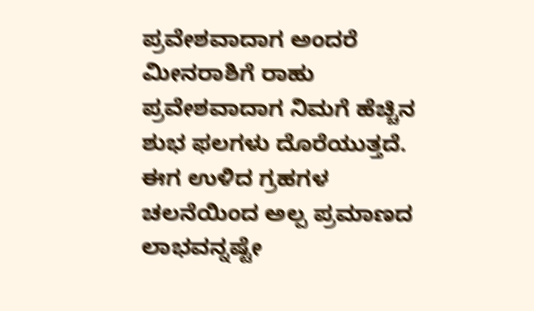ಪ್ರವೇಶವಾದಾಗ ಅಂದರೆ ಮೀನರಾಶಿಗೆ ರಾಹು ಪ್ರವೇಶವಾದಾಗ ನಿಮಗೆ ಹೆಚ್ಚಿನ ಶುಭ ಫಲಗಳು ದೊರೆಯುತ್ತದೆ. ಈಗ ಉಳಿದ ಗ್ರಹಗಳ ಚಲನೆಯಿಂದ ಅಲ್ಪ ಪ್ರಮಾಣದ ಲಾಭವನ್ನಷ್ಟೇ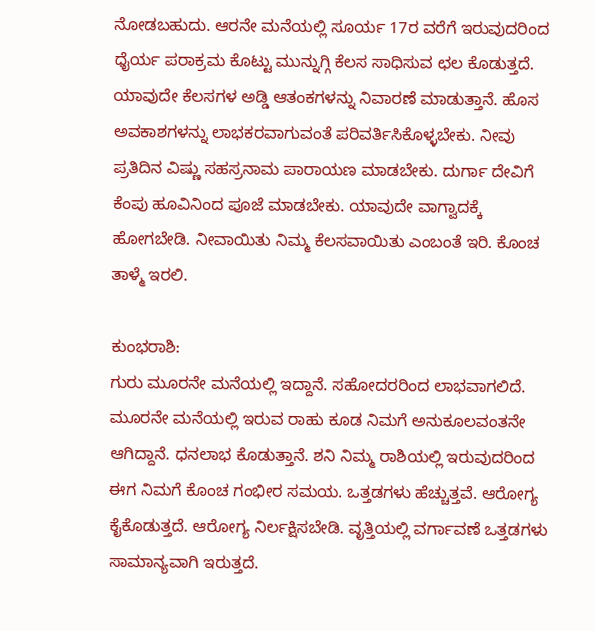ನೋಡಬಹುದು. ಆರನೇ ಮನೆಯಲ್ಲಿ ಸೂರ್ಯ 17ರ ವರೆಗೆ ಇರುವುದರಿಂದ ಧೈರ್ಯ ಪರಾಕ್ರಮ ಕೊಟ್ಟು ಮುನ್ನುಗ್ಗಿ ಕೆಲಸ ಸಾಧಿಸುವ ಛಲ ಕೊಡುತ್ತದೆ. ಯಾವುದೇ ಕೆಲಸಗಳ ಅಡ್ಡಿ ಆತಂಕಗಳನ್ನು ನಿವಾರಣೆ ಮಾಡುತ್ತಾನೆ. ಹೊಸ ಅವಕಾಶಗಳನ್ನು ಲಾಭಕರವಾಗುವಂತೆ ಪರಿವರ್ತಿಸಿಕೊಳ್ಳಬೇಕು. ನೀವು ಪ್ರತಿದಿನ ವಿಷ್ಣು ಸಹಸ್ರನಾಮ ಪಾರಾಯಣ ಮಾಡಬೇಕು. ದುರ್ಗಾ ದೇವಿಗೆ ಕೆಂಪು ಹೂವಿನಿಂದ ಪೂಜೆ ಮಾಡಬೇಕು. ಯಾವುದೇ ವಾಗ್ವಾದಕ್ಕೆ ಹೋಗಬೇಡಿ. ನೀವಾಯಿತು ನಿಮ್ಮ ಕೆಲಸವಾಯಿತು ಎಂಬಂತೆ ಇರಿ. ಕೊಂಚ ತಾಳ್ಮೆ ಇರಲಿ.

ಕುಂಭರಾಶಿ:
ಗುರು ಮೂರನೇ ಮನೆಯಲ್ಲಿ ಇದ್ದಾನೆ. ಸಹೋದರರಿಂದ ಲಾಭವಾಗಲಿದೆ. ಮೂರನೇ ಮನೆಯಲ್ಲಿ ಇರುವ ರಾಹು ಕೂಡ ನಿಮಗೆ ಅನುಕೂಲವಂತನೇ ಆಗಿದ್ದಾನೆ. ಧನಲಾಭ ಕೊಡುತ್ತಾನೆ. ಶನಿ ನಿಮ್ಮ ರಾಶಿಯಲ್ಲಿ ಇರುವುದರಿಂದ ಈಗ ನಿಮಗೆ ಕೊಂಚ ಗಂಭೀರ ಸಮಯ. ಒತ್ತಡಗಳು ಹೆಚ್ಚುತ್ತವೆ. ಆರೋಗ್ಯ ಕೈಕೊಡುತ್ತದೆ. ಆರೋಗ್ಯ ನಿರ್ಲಕ್ಷಿಸಬೇಡಿ. ವೃತ್ತಿಯಲ್ಲಿ ವರ್ಗಾವಣೆ ಒತ್ತಡಗಳು ಸಾಮಾನ್ಯವಾಗಿ ಇರುತ್ತದೆ.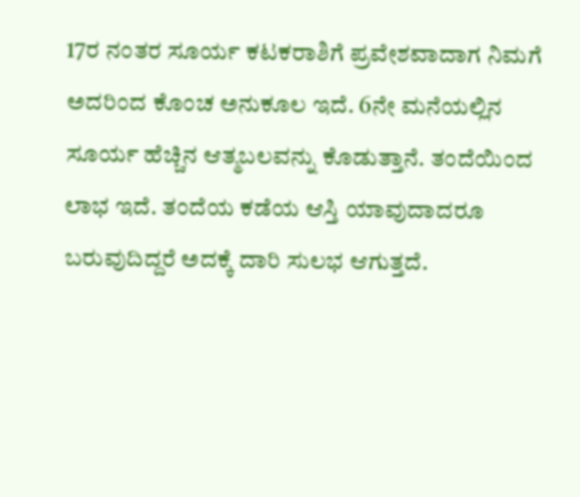17ರ ನಂತರ ಸೂರ್ಯ ಕಟಕರಾಶಿಗೆ ಪ್ರವೇಶವಾದಾಗ ನಿಮಗೆ ಅದರಿಂದ ಕೊಂಚ ಅನುಕೂಲ ಇದೆ. 6ನೇ ಮನೆಯಲ್ಲಿನ ಸೂರ್ಯ ಹೆಚ್ಚಿನ ಆತ್ಮಬಲವನ್ನು ಕೊಡುತ್ತಾನೆ. ತಂದೆಯಿಂದ ಲಾಭ ಇದೆ. ತಂದೆಯ ಕಡೆಯ ಆಸ್ತಿ ಯಾವುದಾದರೂ ಬರುವುದಿದ್ದರೆ ಅದಕ್ಕೆ ದಾರಿ ಸುಲಭ ಆಗುತ್ತದೆ.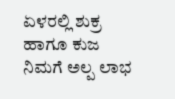ಏಳರಲ್ಲಿ ಶುಕ್ರ ಹಾಗೂ ಕುಜ ನಿಮಗೆ ಅಲ್ಪ ಲಾಭ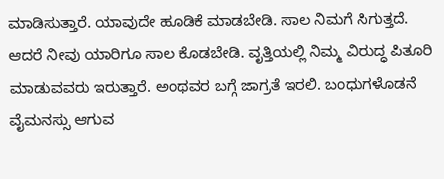ಮಾಡಿಸುತ್ತಾರೆ. ಯಾವುದೇ ಹೂಡಿಕೆ ಮಾಡಬೇಡಿ. ಸಾಲ ನಿಮಗೆ ಸಿಗುತ್ತದೆ. ಆದರೆ ನೀವು ಯಾರಿಗೂ ಸಾಲ ಕೊಡಬೇಡಿ. ವೃತ್ತಿಯಲ್ಲಿ ನಿಮ್ಮ ವಿರುದ್ಧ ಪಿತೂರಿ ಮಾಡುವವರು ಇರುತ್ತಾರೆ. ಅಂಥವರ ಬಗ್ಗೆ ಜಾಗ್ರತೆ ಇರಲಿ. ಬಂಧುಗಳೊಡನೆ ವೈಮನಸ್ಸು ಆಗುವ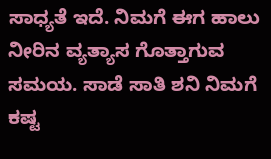ಸಾಧ್ಯತೆ ಇದೆ. ನಿಮಗೆ ಈಗ ಹಾಲು ನೀರಿನ ವ್ಯತ್ಯಾಸ ಗೊತ್ತಾಗುವ ಸಮಯ. ಸಾಡೆ ಸಾತಿ ಶನಿ ನಿಮಗೆ ಕಷ್ಟ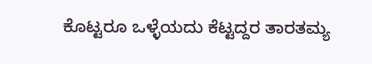ಕೊಟ್ಟರೂ ಒಳ್ಳೆಯದು ಕೆಟ್ಟದ್ದರ ತಾರತಮ್ಯ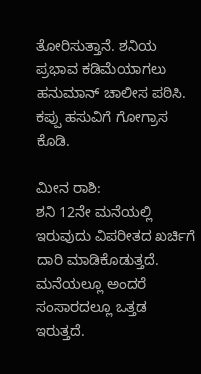ತೋರಿಸುತ್ತಾನೆ. ಶನಿಯ ಪ್ರಭಾವ ಕಡಿಮೆಯಾಗಲು ಹನುಮಾನ್ ಚಾಲೀಸ ಪಠಿಸಿ. ಕಪ್ಪು ಹಸುವಿಗೆ ಗೋಗ್ರಾಸ ಕೊಡಿ.

ಮೀನ ರಾಶಿ:
ಶನಿ 12ನೇ ಮನೆಯಲ್ಲಿ ಇರುವುದು ವಿಪರೀತದ ಖರ್ಚಿಗೆ ದಾರಿ ಮಾಡಿಕೊಡುತ್ತದೆ. ಮನೆಯಲ್ಲೂ ಅಂದರೆ ಸಂಸಾರದಲ್ಲೂ ಒತ್ತಡ ಇರುತ್ತದೆ.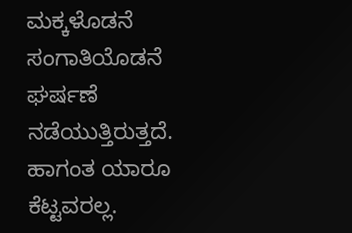ಮಕ್ಕಳೊಡನೆ ಸಂಗಾತಿಯೊಡನೆ ಘರ್ಷಣೆ ನಡೆಯುತ್ತಿರುತ್ತದೆ. ಹಾಗಂತ ಯಾರೂ ಕೆಟ್ಟವರಲ್ಲ.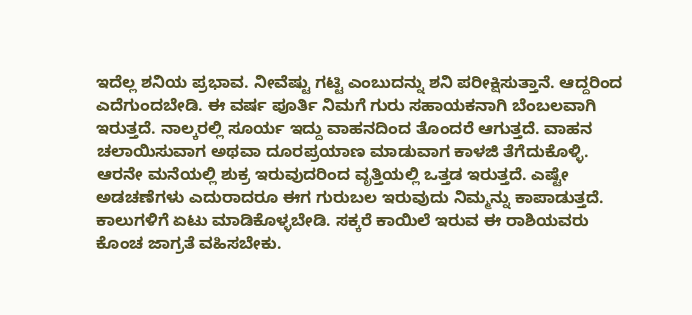ಇದೆಲ್ಲ ಶನಿಯ ಪ್ರಭಾವ. ನೀವೆಷ್ಟು ಗಟ್ಟಿ ಎಂಬುದನ್ನು ಶನಿ ಪರೀಕ್ಷಿಸುತ್ತಾನೆ. ಆದ್ದರಿಂದ ಎದೆಗುಂದಬೇಡಿ. ಈ ವರ್ಷ ಪೂರ್ತಿ ನಿಮಗೆ ಗುರು ಸಹಾಯಕನಾಗಿ ಬೆಂಬಲವಾಗಿ ಇರುತ್ತದೆ. ನಾಲ್ಕರಲ್ಲಿ ಸೂರ್ಯ ಇದ್ದು ವಾಹನದಿಂದ ತೊಂದರೆ ಆಗುತ್ತದೆ. ವಾಹನ ಚಲಾಯಿಸುವಾಗ ಅಥವಾ ದೂರಪ್ರಯಾಣ ಮಾಡುವಾಗ ಕಾಳಜಿ ತೆಗೆದುಕೊಳ್ಳಿ. ಆರನೇ ಮನೆಯಲ್ಲಿ ಶುಕ್ರ ಇರುವುದರಿಂದ ವೃತ್ತಿಯಲ್ಲಿ ಒತ್ತಡ ಇರುತ್ತದೆ. ಎಷ್ಟೇ ಅಡಚಣೆಗಳು ಎದುರಾದರೂ ಈಗ ಗುರುಬಲ ಇರುವುದು ನಿಮ್ಮನ್ನು ಕಾಪಾಡುತ್ತದೆ. ಕಾಲುಗಳಿಗೆ ಏಟು ಮಾಡಿಕೊಳ್ಳಬೇಡಿ. ಸಕ್ಕರೆ ಕಾಯಿಲೆ ಇರುವ ಈ ರಾಶಿಯವರು ಕೊಂಚ ಜಾಗ್ರತೆ ವಹಿಸಬೇಕು.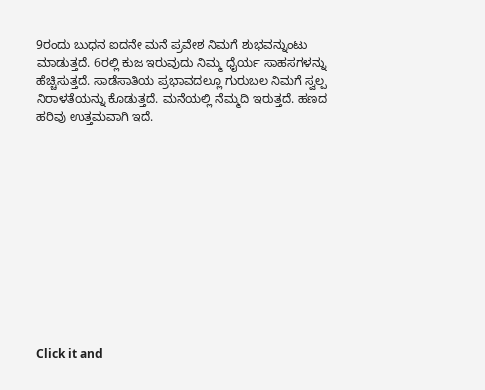9ರಂದು ಬುಧನ ಐದನೇ ಮನೆ ಪ್ರವೇಶ ನಿಮಗೆ ಶುಭವನ್ನುಂಟು ಮಾಡುತ್ತದೆ. 6ರಲ್ಲಿ ಕುಜ ಇರುವುದು ನಿಮ್ಮ ಧೈರ್ಯ ಸಾಹಸಗಳನ್ನು ಹೆಚ್ಚಿಸುತ್ತದೆ. ಸಾಡೆಸಾತಿಯ ಪ್ರಭಾವದಲ್ಲೂ ಗುರುಬಲ ನಿಮಗೆ ಸ್ವಲ್ಪ ನಿರಾಳತೆಯನ್ನು ಕೊಡುತ್ತದೆ. ಮನೆಯಲ್ಲಿ ನೆಮ್ಮದಿ ಇರುತ್ತದೆ. ಹಣದ ಹರಿವು ಉತ್ತಮವಾಗಿ ಇದೆ.












Click it and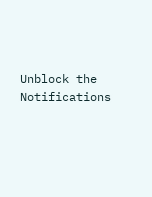Unblock the Notifications